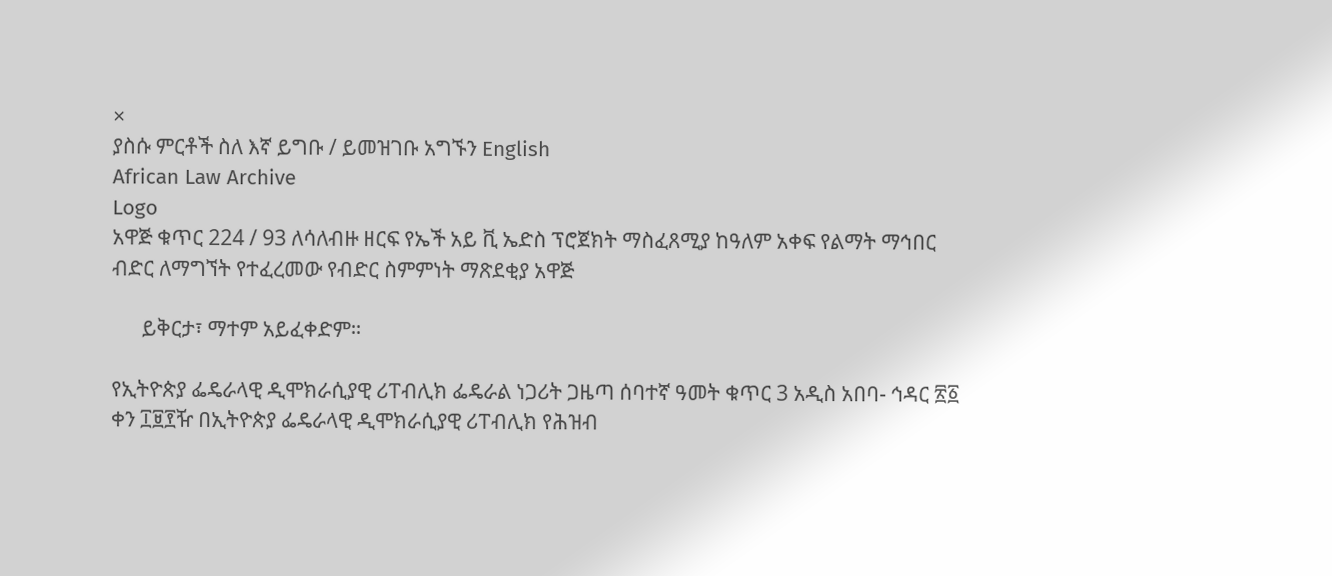×
ያስሱ ምርቶች ስለ እኛ ይግቡ / ይመዝገቡ አግኙን English
African Law Archive
Logo
አዋጅ ቁጥር 224 / 93 ለሳለብዙ ዘርፍ የኤች አይ ቪ ኤድስ ፕሮጀክት ማስፈጸሚያ ከዓለም አቀፍ የልማት ማኅበር ብድር ለማግኘት የተፈረመው የብድር ስምምነት ማጽደቂያ አዋጅ

      ይቅርታ፣ ማተም አይፈቀድም።

የኢትዮጵያ ፌዴራላዊ ዲሞክራሲያዊ ሪፐብሊክ ፌዴራል ነጋሪት ጋዜጣ ሰባተኛ ዓመት ቁጥር 3 አዲስ አበባ- ኅዳር ፳፩ ቀን ፲፱፻ዥ በኢትዮጵያ ፌዴራላዊ ዲሞክራሲያዊ ሪፐብሊክ የሕዝብ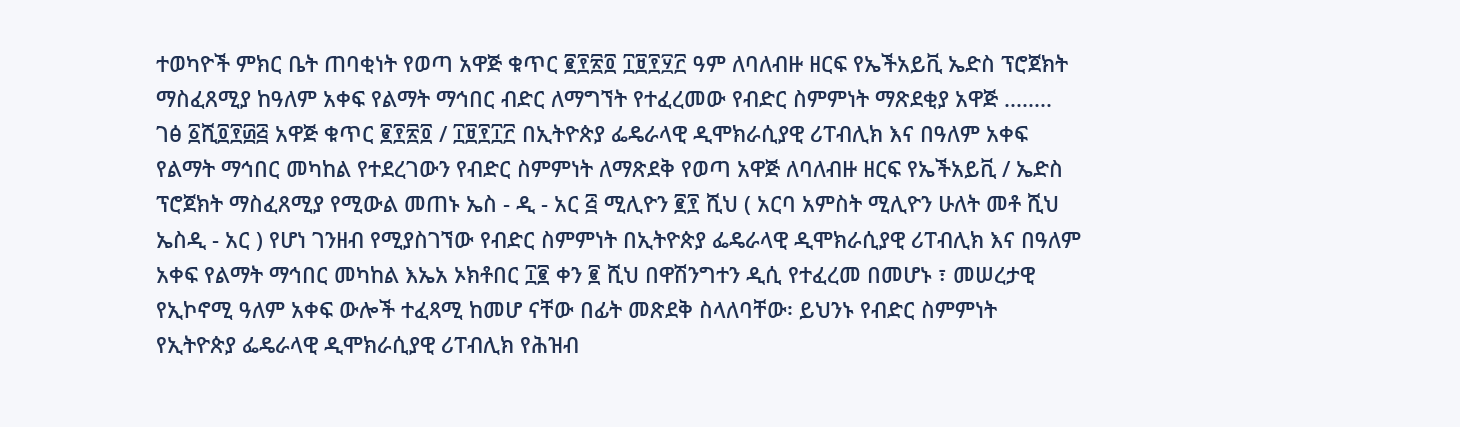ተወካዮች ምክር ቤት ጠባቂነት የወጣ አዋጅ ቁጥር ፪፻፳፬ ፲፱፻፶፫ ዓም ለባለብዙ ዘርፍ የኤችአይቪ ኤድስ ፕሮጀክት ማስፈጸሚያ ከዓለም አቀፍ የልማት ማኅበር ብድር ለማግኘት የተፈረመው የብድር ስምምነት ማጽደቂያ አዋጅ ........ ገፅ ፩ሺ፬፻፴፭ አዋጅ ቁጥር ፪፻፳፬ / ፲፱፻፲፫ በኢትዮጵያ ፌዴራላዊ ዲሞክራሲያዊ ሪፐብሊክ እና በዓለም አቀፍ የልማት ማኅበር መካከል የተደረገውን የብድር ስምምነት ለማጽደቅ የወጣ አዋጅ ለባለብዙ ዘርፍ የኤችአይቪ / ኤድስ ፕሮጀክት ማስፈጸሚያ የሚውል መጠኑ ኤስ - ዲ - አር ፭ ሚሊዮን ፪፻ ሺህ ( አርባ አምስት ሚሊዮን ሁለት መቶ ሺህ ኤስዲ - አር ) የሆነ ገንዘብ የሚያስገኘው የብድር ስምምነት በኢትዮጵያ ፌዴራላዊ ዲሞክራሲያዊ ሪፐብሊክ እና በዓለም አቀፍ የልማት ማኅበር መካከል እኤአ ኦክቶበር ፲፪ ቀን ፪ ሺህ በዋሽንግተን ዲሲ የተፈረመ በመሆኑ ፣ መሠረታዊ የኢኮኖሚ ዓለም አቀፍ ውሎች ተፈጻሚ ከመሆ ናቸው በፊት መጽደቅ ስላለባቸው፡ ይህንኑ የብድር ስምምነት የኢትዮጵያ ፌዴራላዊ ዲሞክራሲያዊ ሪፐብሊክ የሕዝብ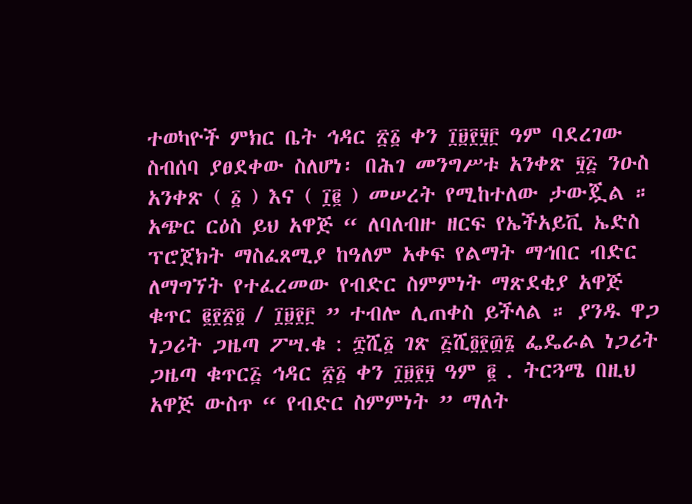ተወካዮች ምክር ቤት ኅዳር ፳፩ ቀን ፲፱፻፶፫ ዓም ባደረገው ስብሰባ ያፀደቀው ስለሆነ፡ በሕገ መንግሥቱ አንቀጽ ፶፭ ንዑስ አንቀጽ ( ፩ ) እና ( ፲፪ ) መሠረት የሚከተለው ታውጇል ። አጭር ርዕስ ይህ አዋጅ “ ለባለብዙ ዘርፍ የኤችአይቪ ኤድስ ፕሮጀክት ማስፈጸሚያ ከዓለም አቀፍ የልማት ማኅበር ብድር ለማግኘት የተፈረመው የብድር ስምምነት ማጽደቂያ አዋጅ ቁጥር ፪፻፳፬ / ፲፱፻፫ ” ተብሎ ሊጠቀስ ይችላል ። ያንዱ ዋጋ ነጋሪት ጋዜጣ ፖሣ.ቁ : ፰ሺ፩ ገጽ ፭ሺ፬፻፴፮ ፌዴራል ነጋሪት ጋዜጣ ቁጥር፭ ኅዳር ፳፩ ቀን ፲፱፻፶ ዓም ፪ . ትርጓሜ በዚህ አዋጅ ውስጥ “ የብድር ስምምነት ” ማለት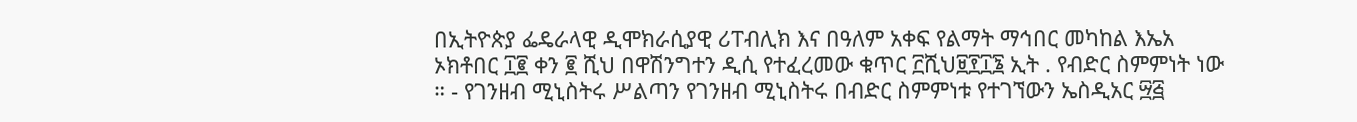በኢትዮጵያ ፌዴራላዊ ዲሞክራሲያዊ ሪፐብሊክ እና በዓለም አቀፍ የልማት ማኅበር መካከል እኤአ ኦክቶበር ፲፪ ቀን ፪ ሺህ በዋሽንግተን ዲሲ የተፈረመው ቁጥር ፫ሺህ፱፻፲፮ ኢት . የብድር ስምምነት ነው ። - የገንዘብ ሚኒስትሩ ሥልጣን የገንዘብ ሚኒስትሩ በብድር ስምምነቱ የተገኘውን ኤስዲአር ፵፭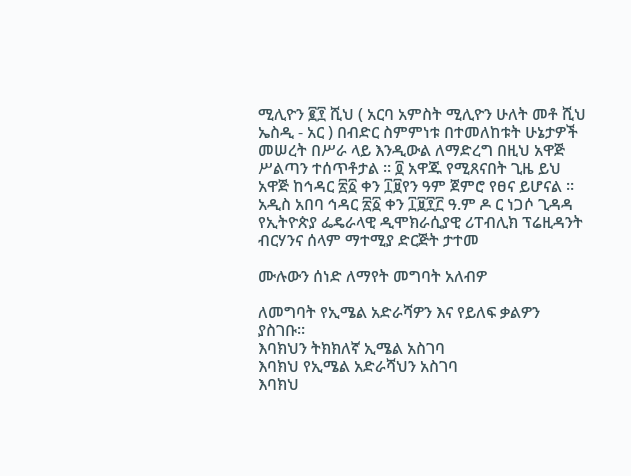ሚሊዮን ፪፻ ሺህ ( አርባ አምስት ሚሊዮን ሁለት መቶ ሺህ ኤስዲ - አር ) በብድር ስምምነቱ በተመለከቱት ሁኔታዎች መሠረት በሥራ ላይ እንዲውል ለማድረግ በዚህ አዋጅ ሥልጣን ተሰጥቶታል ። ፬ አዋጁ የሚጸናበት ጊዜ ይህ አዋጅ ከኅዳር ፳፩ ቀን ፲፱የን ዓም ጀምሮ የፀና ይሆናል ። አዲስ አበባ ኅዳር ፳፩ ቀን ፲፱፻፫ ዓ.ም ዶ ር ነጋሶ ጊዳዳ የኢትዮጵያ ፌዴራላዊ ዲሞክራሲያዊ ሪፐብሊክ ፕሬዚዳንት ብርሃንና ሰላም ማተሚያ ድርጅት ታተመ

ሙሉውን ሰነድ ለማየት መግባት አለብዎ

ለመግባት የኢሜል አድራሻዎን እና የይለፍ ቃልዎን ያስገቡ።
እባክህን ትክክለኛ ኢሜል አስገባ
እባክህ የኢሜል አድራሻህን አስገባ
እባክህ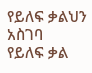የይለፍ ቃልህን አስገባ
የይለፍ ቃል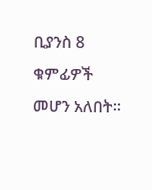ቢያንስ 8 ቁምፊዎች መሆን አለበት።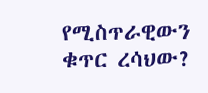የሚስጥራዊውን ቁጥር ረሳህው?